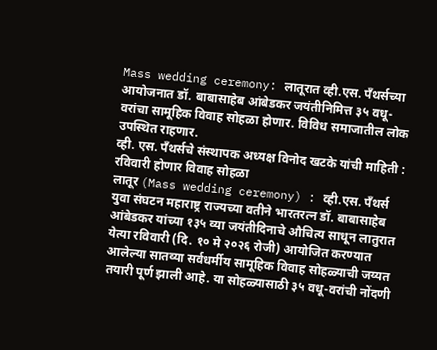Mass wedding ceremony: लातूरात व्ही.एस. पॅंथर्सच्या आयोजनात डॉ. बाबासाहेब आंबेडकर जयंतीनिमित्त ३५ वधू-वरांचा सामूहिक विवाह सोहळा होणार. विविध समाजातील लोक उपस्थित राहणार.
व्ही. एस. पॅंथर्सचे संस्थापक अध्यक्ष विनोद खटके यांची माहिती : रविवारी होणार विवाह सोहळा
लातूर (Mass wedding ceremony) : व्ही.एस. पॅंथर्स युवा संघटन महाराष्ट्र राज्यच्या वतीने भारतरत्न डॉ. बाबासाहेब आंबेडकर यांच्या १३५ व्या जयंतीदिनाचे औचित्य साधून लातुरात येत्या रविवारी (दि. १० मे २०२६ रोजी) आयोजित करण्यात आलेल्या सातव्या सर्वधर्मीय सामूहिक विवाह सोहळ्याची जय्यत तयारी पूर्ण झाली आहे. या सोहळ्यासाठी ३५ वधू-वरांची नोंदणी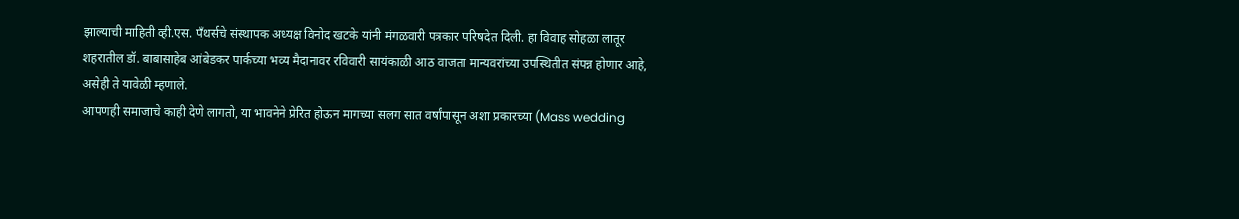झाल्याची माहिती व्ही.एस. पॅंथर्सचे संस्थापक अध्यक्ष विनोद खटके यांनी मंगळवारी पत्रकार परिषदेत दिली. हा विवाह सोहळा लातूर शहरातील डॉ. बाबासाहेब आंबेडकर पार्कच्या भव्य मैदानावर रविवारी सायंकाळी आठ वाजता मान्यवरांच्या उपस्थितीत संपन्न होणार आहे, असेही ते यावेळी म्हणाले.
आपणही समाजाचे काही देणे लागतो, या भावनेने प्रेरित होऊन मागच्या सलग सात वर्षांपासून अशा प्रकारच्या (Mass wedding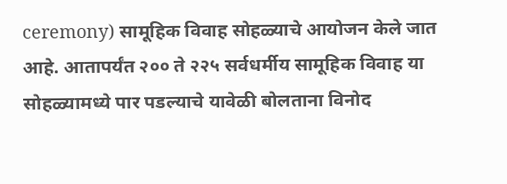ceremony) सामूहिक विवाह सोहळ्याचे आयोजन केले जात आहे. आतापर्यंत २०० ते २२५ सर्वधर्मीय सामूहिक विवाह या सोहळ्यामध्ये पार पडल्याचे यावेळी बोलताना विनोद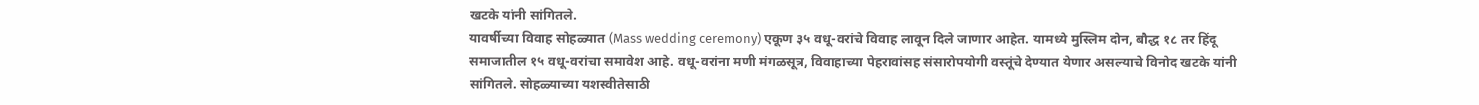खटके यांनी सांगितले.
यावर्षीच्या विवाह सोहळ्यात (Mass wedding ceremony) एकूण ३५ वधू-वरांचे विवाह लावून दिले जाणार आहेत. यामध्ये मुस्लिम दोन, बौद्ध १८ तर हिंदू समाजातील १५ वधू-वरांचा समावेश आहे. वधू-वरांना मणी मंगळसूत्र, विवाहाच्या पेहरावांसह संसारोपयोगी वस्तूंचे देण्यात येणार असल्याचे विनोद खटके यांनी सांगितले. सोहळ्याच्या यशस्वीतेसाठी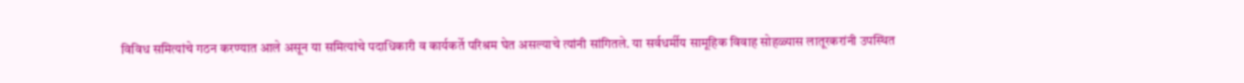विविध समित्यांचे गठन करण्यात आले असून या समित्यांचे पदाधिकारी व कार्यकर्ते परिश्रम घेत असल्याचे त्यांनी सांगितले. या सर्वधर्मीय सामूहिक विवाह सोहळ्यास लातूरकरांनी उपस्थित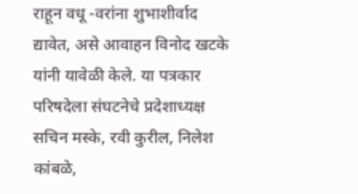राहून वधू -वरांना शुभाशीर्वाद द्यावेत, असे आवाहन विनोद खटके यांनी यावेळी केले. या पत्रकार परिषदेला संघटनेचे प्रदेशाध्यक्ष सचिन मस्के, रवी कुरील, निलेश कांबळे,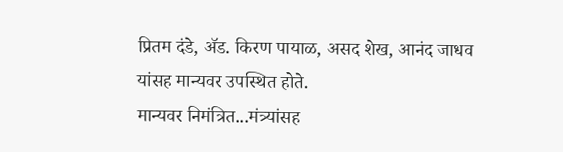प्रितम दंडे, ॲड. किरण पायाळ, असद शेख, आनंद जाधव यांसह मान्यवर उपस्थित होते.
मान्यवर निमंत्रित...मंत्र्यांसह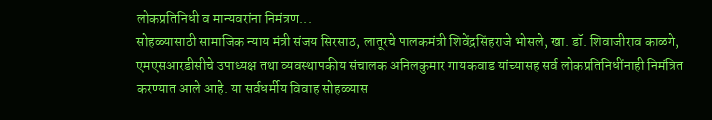लोकप्रतिनिधी व मान्यवरांना निमंत्रण...
सोहळ्यासाठी सामाजिक न्याय मंत्री संजय सिरसाठ, लातूरचे पालकमंत्री शिवेंद्रसिंहराजे भोसले, खा. डॉ. शिवाजीराव काळगे, एमएसआरडीसीचे उपाध्यक्ष तथा व्यवस्थापकीय संचालक अनिलकुमार गायकवाड यांच्यासह सर्व लोकप्रतिनिधींनाही निमंत्रित करण्यात आले आहे. या सर्वधर्मीय विवाह सोहळ्यास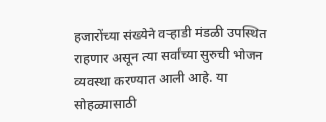हजारोंच्या संख्येने वऱ्हाडी मंडळी उपस्थित राहणार असून त्या सर्वांच्या सुरुची भोजन व्यवस्था करण्यात आली आहे. या सोहळ्यासाठी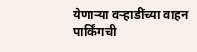येणाऱ्या वऱ्हाडींच्या वाहन पार्किंगची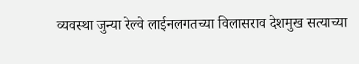व्यवस्था जुन्या रेल्वे लाईनलगतच्या विलासराव देशमुख सत्याच्या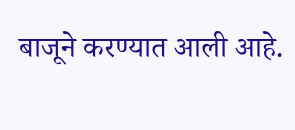बाजूने करण्यात आली आहे.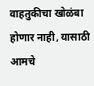वाहतुकीचा खोळंबा होणार नाही, यासाठी आमचे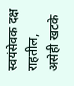स्वयंसेवक दक्ष राहतील, असेही खटके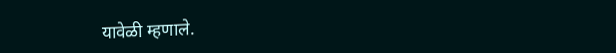यावेळी म्हणाले.